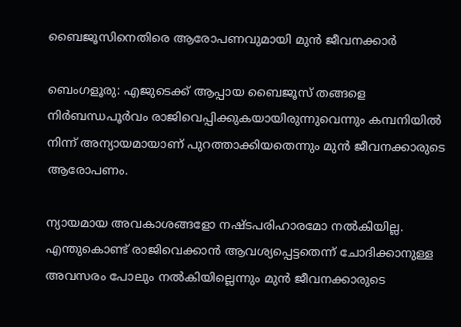ബൈജൂസിനെതിരെ ആരോപണവുമായി മുൻ ജീവനക്കാർ

ബെംഗളൂരു: എജുടെക്ക് ആപ്പായ ബൈജൂസ് തങ്ങളെ നിര്‍ബന്ധപൂര്‍വം രാജിവെപ്പിക്കുകയായിരുന്നുവെന്നും കമ്പനിയില്‍ നിന്ന് അന്യായമായാണ് പുറത്താക്കിയതെന്നും മുന്‍ ജീവനക്കാരുടെ ആരോപണം.

ന്യായമായ അവകാശങ്ങളോ നഷ്ടപരിഹാരമോ നല്‍കിയില്ല. എന്തുകൊണ്ട് രാജിവെക്കാന്‍ ആവശ്യപ്പെട്ടതെന്ന് ചോദിക്കാനുള്ള അവസരം പോലും നല്‍കിയില്ലെന്നും മുന്‍ ജീവനക്കാരുടെ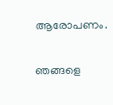ആരോപണം.

ഞങ്ങളെ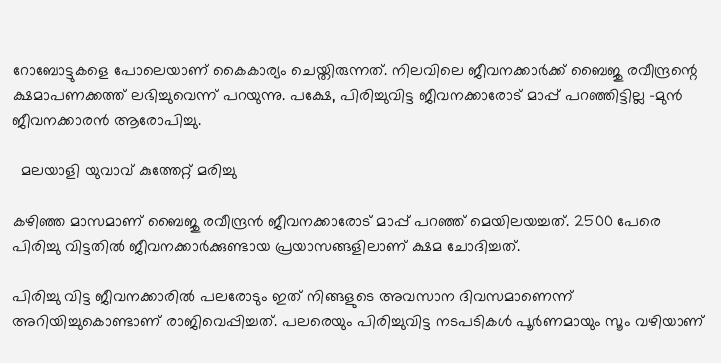റോബോട്ടുകളെ പോലെയാണ് കൈകാര്യം ചെയ്തിരുന്നത്. നിലവിലെ ജീവനക്കാര്‍ക്ക് ബൈജു രവീന്ദ്രന്റെ ക്ഷമാപണക്കത്ത് ലഭിച്ചുവെന്ന് പറയുന്നു. പക്ഷേ, പിരിച്ചുവിട്ട ജീവനക്കാരോട് മാപ്പ് പറഞ്ഞിട്ടില്ല -മുന്‍ ജീവനക്കാരന്‍ ആരോപിച്ചു.

  മലയാളി യുവാവ് കുത്തേറ്റ് മരിച്ചു

കഴിഞ്ഞ മാസമാണ് ബൈജു രവീന്ദ്രന്‍ ജീവനക്കാരോട് മാപ്പ് പറഞ്ഞ് മെയിലയച്ചത്. 2500 പേരെ പിരിച്ചു വിട്ടതില്‍ ജീവനക്കാര്‍ക്കുണ്ടായ പ്രയാസങ്ങളിലാണ് ക്ഷമ ചോദിച്ചത്.

പിരിച്ചു വിട്ട ജീവനക്കാരില്‍ പലരോടും ഇത് നിങ്ങളുടെ അവസാന ദിവസമാണെന്ന് അറിയിച്ചുകൊണ്ടാണ് രാജിവെപ്പിച്ചത്. പലരെയും പിരിച്ചുവിട്ട നടപടികള്‍ പൂര്‍ണമായും സൂം വഴിയാണ്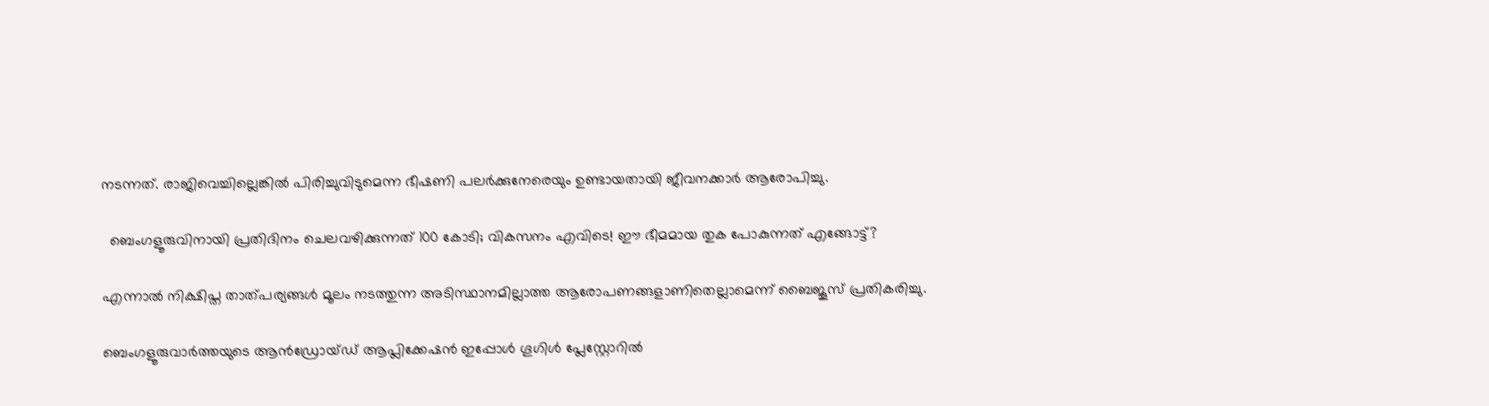നടന്നത്. രാജിവെച്ചില്ലെങ്കില്‍ പിരിച്ചുവിടുമെന്ന ഭീഷണി പലര്‍ക്കുനേരെയും ഉണ്ടായതായി ജീവനക്കാര്‍ ആരോപിച്ചു.

  ബെംഗളൂരുവിനായി പ്രതിദിനം ചെലവഴിക്കുന്നത് 100 കോടി; വികസനം എവിടെ! ഈ ഭീമമായ തുക പോകുന്നത് എങ്ങോട്ട്?

എന്നാല്‍ നിക്ഷിപ്ത താത്പര്യങ്ങള്‍ മൂലം നടത്തുന്ന അടിസ്ഥാനമില്ലാത്ത ആരോപണങ്ങളാണിതെല്ലാമെന്ന് ബൈജൂസ് പ്രതികരിച്ചു.

ബെംഗളൂരുവാർത്തയുടെ ആൻഡ്രോയ്ഡ് ആപ്ലിക്കേഷൻ ഇപ്പോൾ ഗൂഗിൾ പ്ലേസ്റ്റോറിൽ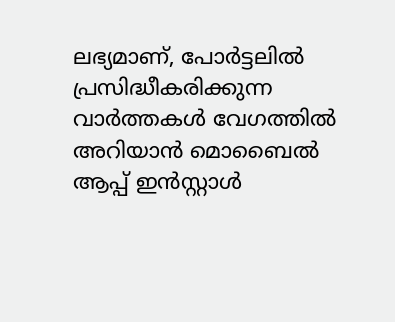ലഭ്യമാണ്, പോർട്ടലിൽ പ്രസിദ്ധീകരിക്കുന്ന വാർത്തകൾ വേഗത്തിൽ അറിയാൻ മൊബൈൽ ആപ്പ് ഇൻസ്റ്റാൾ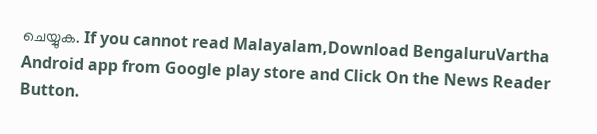ചെയ്യുക. If you cannot read Malayalam,Download BengaluruVartha Android app from Google play store and Click On the News Reader Button.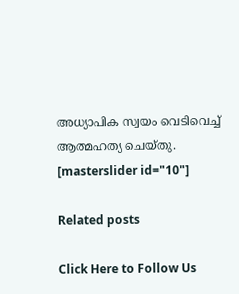അധ്യാപിക സ്വയം വെടിവെച്ച് ആത്മഹത്യ ചെയ്തു.
[masterslider id="10"]

Related posts

Click Here to Follow Us